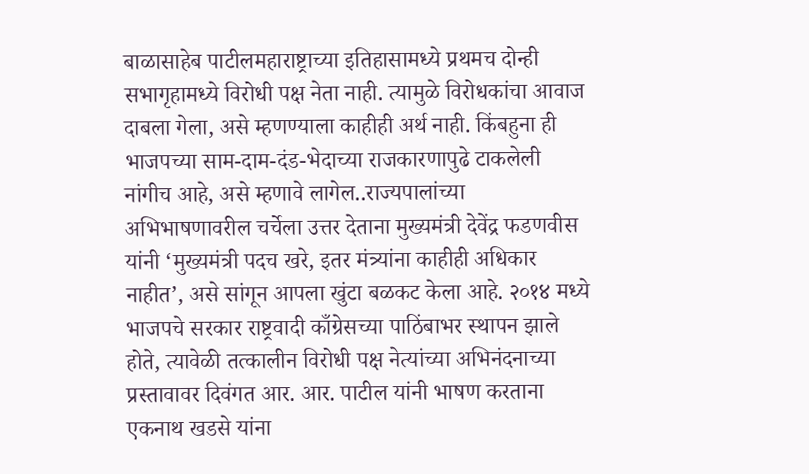बाळासाहेब पाटीलमहाराष्ट्राच्या इतिहासामध्ये प्रथमच दोन्ही सभागृहामध्ये विरोधी पक्ष नेता नाही. त्यामुळे विरोधकांचा आवाज दाबला गेला, असे म्हणण्याला काहीही अर्थ नाही. किंबहुना ही भाजपच्या साम-दाम-दंड-भेदाच्या राजकारणापुढे टाकलेली नांगीच आहे, असे म्हणावे लागेल..राज्यपालांच्या अभिभाषणावरील चर्चेला उत्तर देताना मुख्यमंत्री देवेंद्र फडणवीस यांनी ‘मुख्यमंत्री पदच खरे, इतर मंत्र्यांना काहीही अधिकार नाहीत’, असे सांगून आपला खुंटा बळकट केला आहे. २०१४ मध्ये भाजपचे सरकार राष्ट्रवादी काँग्रेसच्या पाठिंबाभर स्थापन झाले होते, त्यावेळी तत्कालीन विरोधी पक्ष नेत्यांच्या अभिनंदनाच्या प्रस्तावावर दिवंगत आर. आर. पाटील यांनी भाषण करताना एकनाथ खडसे यांना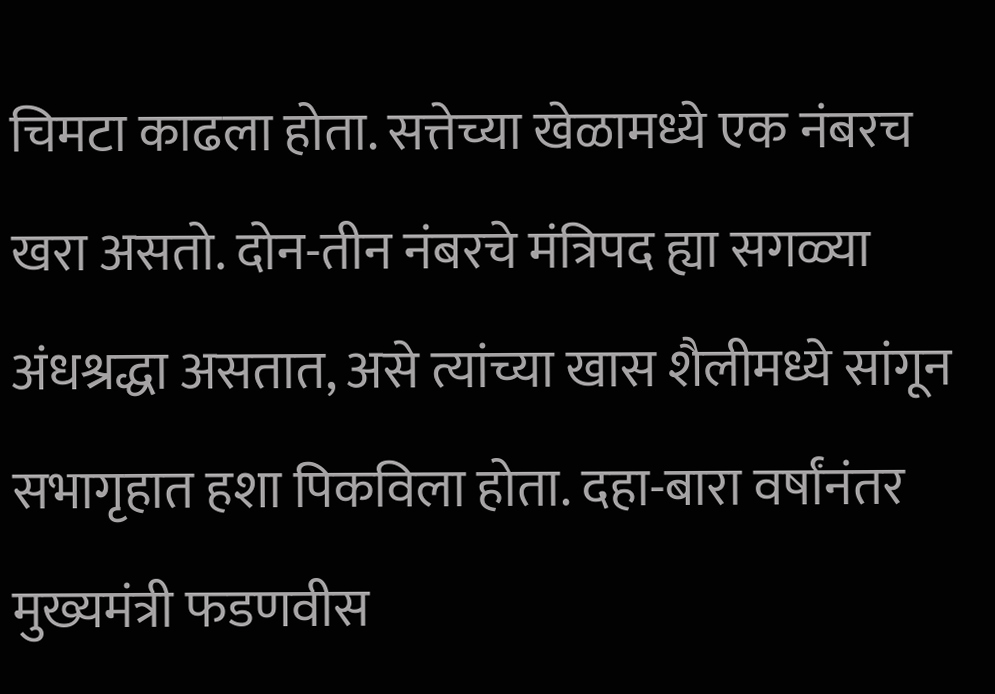चिमटा काढला होता. सत्तेच्या खेळामध्ये एक नंबरच खरा असतो. दोन-तीन नंबरचे मंत्रिपद ह्या सगळ्या अंधश्रद्धा असतात, असे त्यांच्या खास शैलीमध्ये सांगून सभागृहात हशा पिकविला होता. दहा-बारा वर्षांनंतर मुख्यमंत्री फडणवीस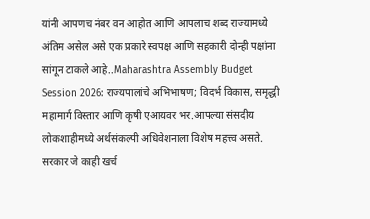यांनी आपणच नंबर वन आहोत आणि आपलाच शब्द राज्यामध्ये अंतिम असेल असे एक प्रकारे स्वपक्ष आणि सहकारी दोन्ही पक्षांना सांगून टाकले आहे..Maharashtra Assembly Budget Session 2026: राज्यपालांचे अभिभाषण; विदर्भ विकास, समृद्धी महामार्ग विस्तार आणि कृषी एआयवर भर.आपल्या संसदीय लोकशाहीमध्ये अर्थसंकल्पी अधिवेशनाला विशेष महत्त्व असते. सरकार जे काही खर्च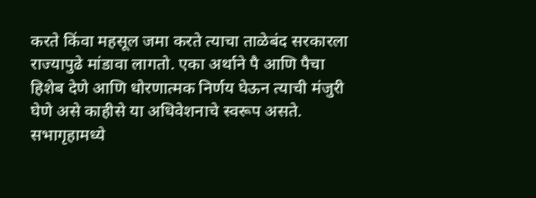करते किंवा महसूल जमा करते त्याचा ताळेबंद सरकारला राज्यापुढे मांडावा लागतो. एका अर्थाने पै आणि पैचा हिशेब देणे आणि धोरणात्मक निर्णय घेऊन त्याची मंजुरी घेणे असे काहीसे या अधिवेशनाचे स्वरूप असते. सभागृहामध्ये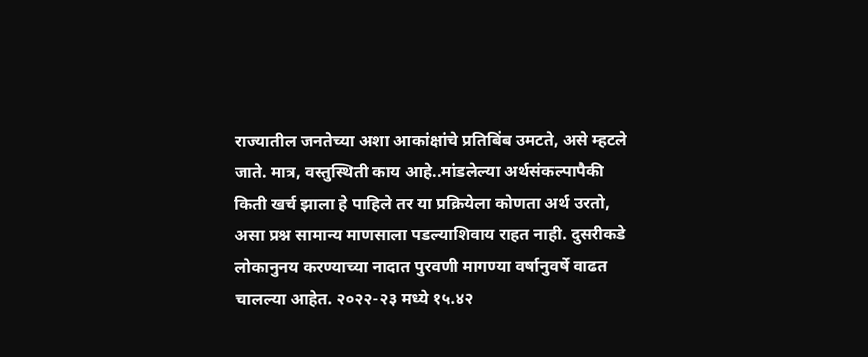राज्यातील जनतेच्या अशा आकांक्षांचे प्रतिबिंब उमटते, असे म्हटले जाते. मात्र, वस्तुस्थिती काय आहे..मांडलेल्या अर्थसंकल्पापैकी किती खर्च झाला हे पाहिले तर या प्रक्रियेला कोणता अर्थ उरतो, असा प्रश्न सामान्य माणसाला पडल्याशिवाय राहत नाही. दुसरीकडे लोकानुनय करण्याच्या नादात पुरवणी मागण्या वर्षानुवर्षे वाढत चालल्या आहेत. २०२२-२३ मध्ये १५.४२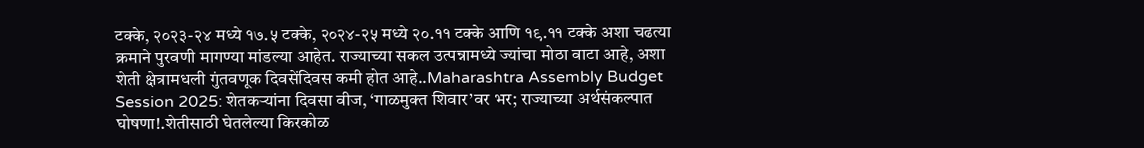टक्के, २०२३-२४ मध्ये १७.५ टक्के, २०२४-२५ मध्ये २०.११ टक्के आणि १९.११ टक्के अशा चढत्या क्रमाने पुरवणी मागण्या मांडल्या आहेत. राज्याच्या सकल उत्पन्नामध्ये ज्यांचा मोठा वाटा आहे, अशा शेती क्षेत्रामधली गुंतवणूक दिवसेंदिवस कमी होत आहे..Maharashtra Assembly Budget Session 2025: शेतकऱ्यांना दिवसा वीज, ‘गाळमुक्त शिवार’वर भर; राज्याच्या अर्थसंकल्पात घोषणा!.शेतीसाठी घेतलेल्या किरकोळ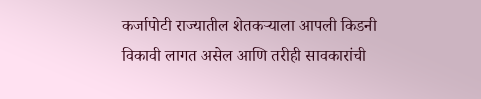कर्जापोटी राज्यातील शेतकऱ्याला आपली किडनी विकावी लागत असेल आणि तरीही सावकारांची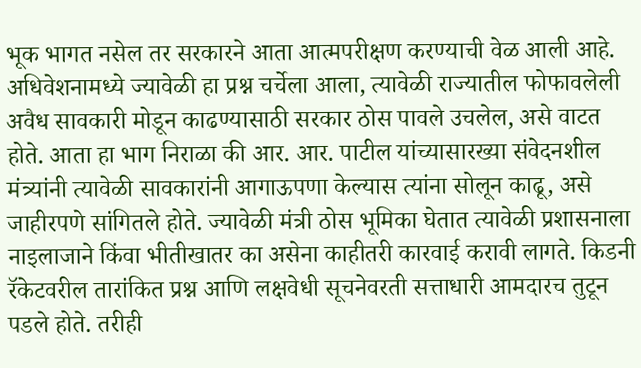भूक भागत नसेल तर सरकारने आता आत्मपरीक्षण करण्याची वेळ आली आहे. अधिवेशनामध्ये ज्यावेळी हा प्रश्न चर्चेला आला, त्यावेळी राज्यातील फोफावलेली अवैध सावकारी मोडून काढण्यासाठी सरकार ठोस पावले उचलेल, असे वाटत होते. आता हा भाग निराळा की आर. आर. पाटील यांच्यासारख्या संवेदनशील मंत्र्यांनी त्यावेळी सावकारांनी आगाऊपणा केल्यास त्यांना सोलून काढू, असे जाहीरपणे सांगितले होते. ज्यावेळी मंत्री ठोस भूमिका घेतात त्यावेळी प्रशासनाला नाइलाजाने किंवा भीतीखातर का असेना काहीतरी कारवाई करावी लागते. किडनी रॅकेटवरील तारांकित प्रश्न आणि लक्षवेधी सूचनेवरती सत्ताधारी आमदारच तुटून पडले होते. तरीही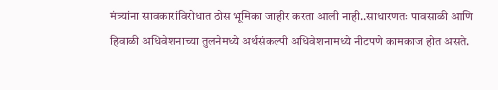मंत्र्यांना सावकारांविरोधात ठोस भूमिका जाहीर करता आली नाही..साधारणतः पावसाळी आणि हिवाळी अधिवेशनाच्या तुलनेमध्ये अर्थसंकल्पी अधिवेशनामध्ये नीटपणे कामकाज होत असते.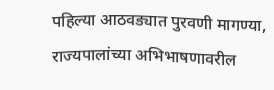पहिल्या आठवड्यात पुरवणी मागण्या, राज्यपालांच्या अभिभाषणावरील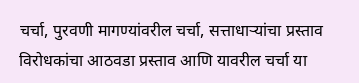चर्चा, पुरवणी मागण्यांवरील चर्चा, सत्ताधाऱ्यांचा प्रस्ताव विरोधकांचा आठवडा प्रस्ताव आणि यावरील चर्चा या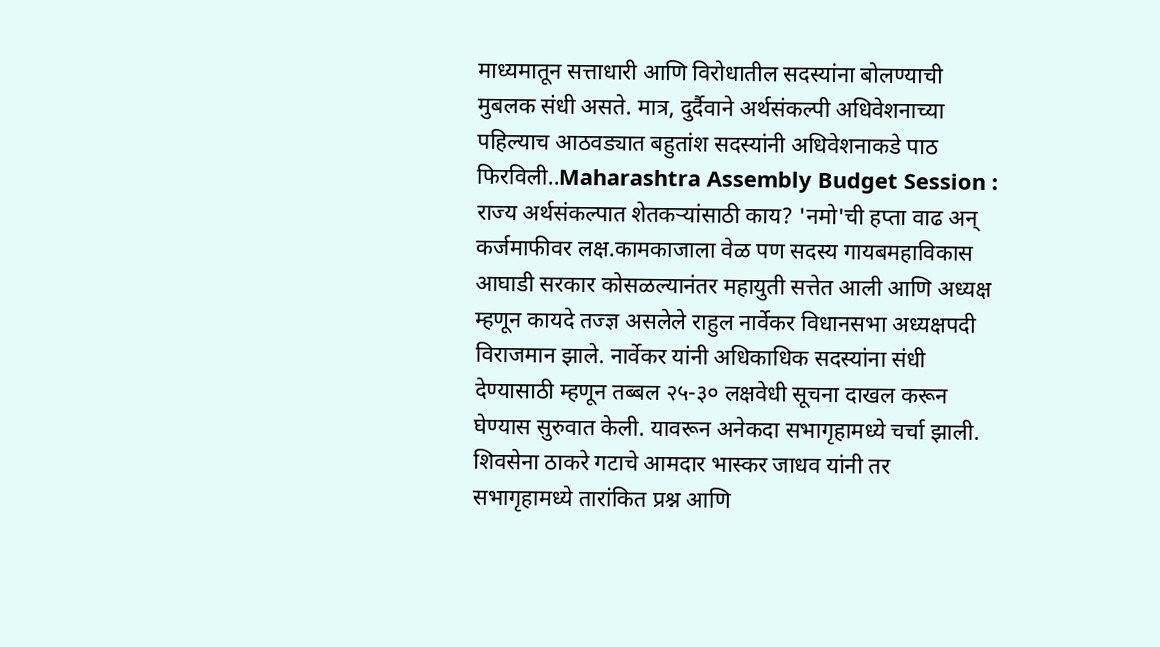माध्यमातून सत्ताधारी आणि विरोधातील सदस्यांना बोलण्याची मुबलक संधी असते. मात्र, दुर्दैवाने अर्थसंकल्पी अधिवेशनाच्या पहिल्याच आठवड्यात बहुतांश सदस्यांनी अधिवेशनाकडे पाठ फिरविली..Maharashtra Assembly Budget Session : राज्य अर्थसंकल्पात शेतकऱ्यांसाठी काय? 'नमो'ची हप्ता वाढ अन् कर्जमाफीवर लक्ष.कामकाजाला वेळ पण सदस्य गायबमहाविकास आघाडी सरकार कोसळल्यानंतर महायुती सत्तेत आली आणि अध्यक्ष म्हणून कायदे तज्ज्ञ असलेले राहुल नार्वेकर विधानसभा अध्यक्षपदी विराजमान झाले. नार्वेकर यांनी अधिकाधिक सदस्यांना संधी देण्यासाठी म्हणून तब्बल २५-३० लक्षवेधी सूचना दाखल करून घेण्यास सुरुवात केली. यावरून अनेकदा सभागृहामध्ये चर्चा झाली. शिवसेना ठाकरे गटाचे आमदार भास्कर जाधव यांनी तर सभागृहामध्ये तारांकित प्रश्न आणि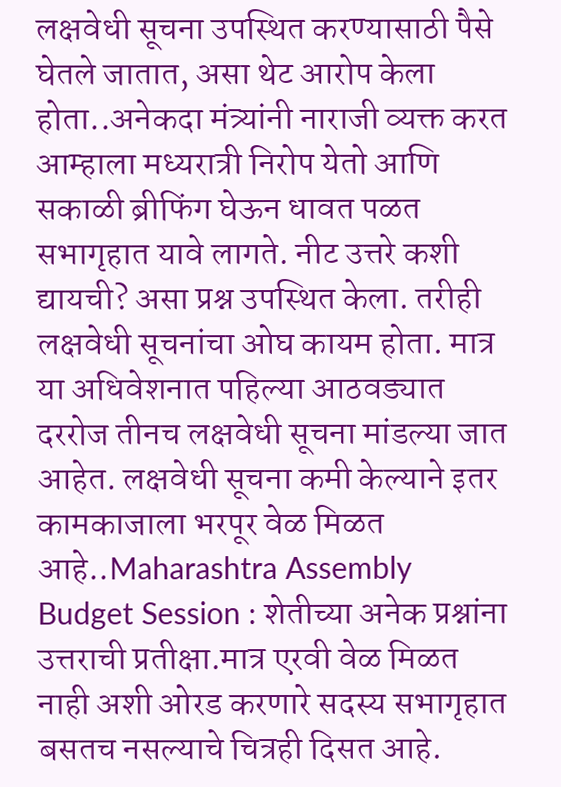लक्षवेधी सूचना उपस्थित करण्यासाठी पैसे घेतले जातात, असा थेट आरोप केला होता..अनेकदा मंत्र्यांनी नाराजी व्यक्त करत आम्हाला मध्यरात्री निरोप येतो आणि सकाळी ब्रीफिंग घेऊन धावत पळत सभागृहात यावे लागते. नीट उत्तरे कशी द्यायची? असा प्रश्न उपस्थित केला. तरीही लक्षवेधी सूचनांचा ओघ कायम होता. मात्र या अधिवेशनात पहिल्या आठवड्यात दररोज तीनच लक्षवेधी सूचना मांडल्या जात आहेत. लक्षवेधी सूचना कमी केल्याने इतर कामकाजाला भरपूर वेळ मिळत आहे..Maharashtra Assembly Budget Session : शेतीच्या अनेक प्रश्नांना उत्तराची प्रतीक्षा.मात्र एरवी वेळ मिळत नाही अशी ओरड करणारे सदस्य सभागृहात बसतच नसल्याचे चित्रही दिसत आहे.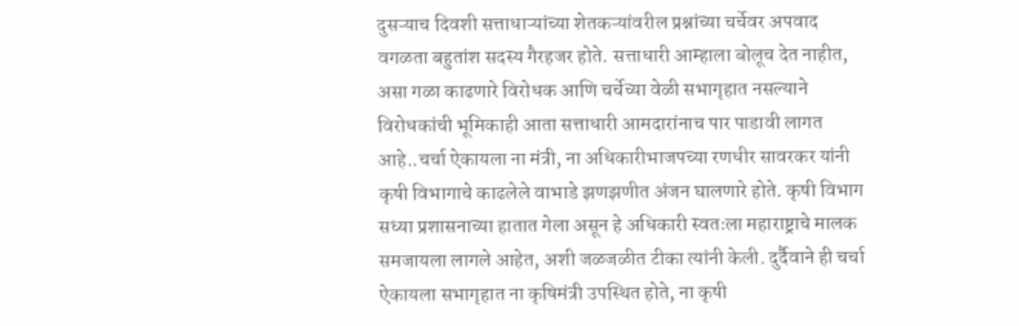दुसऱ्याच दिवशी सत्ताधाऱ्यांच्या शेतकऱ्यांवरील प्रश्नांच्या चर्चेवर अपवाद वगळता बहुतांश सदस्य गैरहजर होते. सत्ताधारी आम्हाला बोलूच देत नाहीत, असा गळा काढणारे विरोधक आणि चर्चेच्या वेळी सभागृहात नसल्याने विरोधकांची भूमिकाही आता सत्ताधारी आमदारांनाच पार पाडावी लागत आहे..चर्चा ऐकायला ना मंत्री, ना अधिकारीभाजपच्या रणधीर सावरकर यांनी कृषी विभागाचे काढलेले वाभाडे झणझणीत अंजन घालणारे होते. कृषी विभाग सध्या प्रशासनाच्या हातात गेला असून हे अधिकारी स्वतःला महाराष्ट्राचे मालक समजायला लागले आहेत, अशी जळजळीत टीका त्यांनी केली. दुर्दैवाने ही चर्चा ऐकायला सभागृहात ना कृषिमंत्री उपस्थित होते, ना कृषी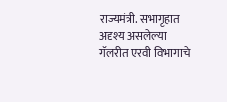राज्यमंत्री. सभागृहात अदृश्य असलेल्या गॅलरीत एरवी विभागाचे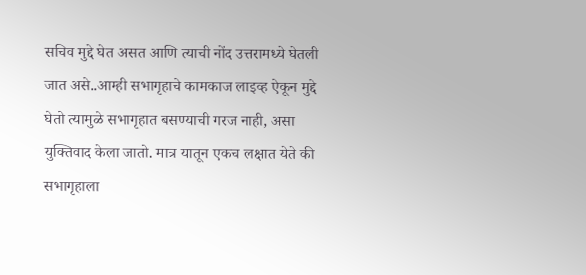सचिव मुद्दे घेत असत आणि त्याची नोंद उत्तरामध्ये घेतली जात असे..आम्ही सभागृहाचे कामकाज लाइव्ह ऐकून मुद्दे घेतो त्यामुळे सभागृहात बसण्याची गरज नाही, असा युक्तिवाद केला जातो. मात्र यातून एकच लक्षात येते की सभागृहाला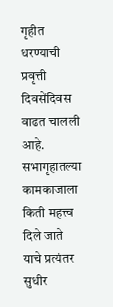गृहीत धरण्याची प्रवृत्ती दिवसेंदिवस वाढत चालली आहे. सभागृहातल्या कामकाजाला किती महत्त्व दिले जाते याचे प्रत्यंतर सुधीर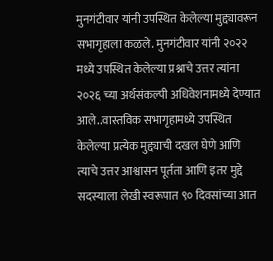मुनगंटीवार यांनी उपस्थित केलेल्या मुद्द्यावरून सभागृहाला कळले. मुनगंटीवार यांनी २०२२ मध्ये उपस्थित केलेल्या प्रश्नाचे उत्तर त्यांना २०२६ च्या अर्थसंकल्पी अधिवेशनामध्ये देण्यात आले..वास्तविक सभागृहामध्ये उपस्थित केलेल्या प्रत्येक मुद्द्याची दखल घेणे आणि त्याचे उत्तर आश्वासन पूर्तता आणि इतर मुद्दे सदस्याला लेखी स्वरूपात ९० दिवसांच्या आत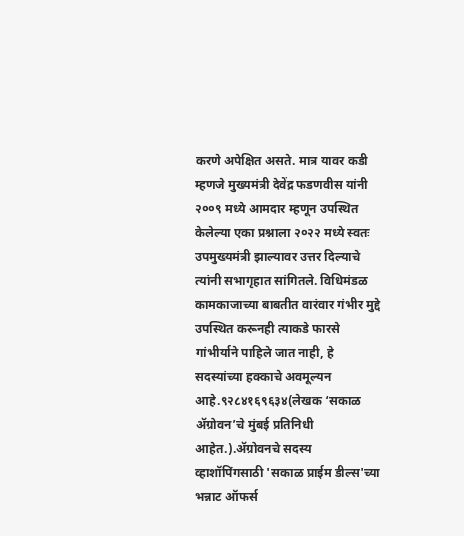करणे अपेक्षित असते. मात्र यावर कडी म्हणजे मुख्यमंत्री देवेंद्र फडणवीस यांनी २००९ मध्ये आमदार म्हणून उपस्थित केलेल्या एका प्रश्नाला २०२२ मध्ये स्वतः उपमुख्यमंत्री झाल्यावर उत्तर दिल्याचे त्यांनी सभागृहात सांगितले. विधिमंडळ कामकाजाच्या बाबतीत वारंवार गंभीर मुद्दे उपस्थित करूनही त्याकडे फारसे गांभीर्याने पाहिले जात नाही, हे सदस्यांच्या हक्काचे अवमूल्यन आहे.९२८४१६९६३४(लेखक ‘सकाळ ॲग्रोवन’चे मुंबई प्रतिनिधी आहेत.).ॲग्रोवनचे सदस्य व्हाशॉपिंगसाठी 'सकाळ प्राईम डील्स'च्या भन्नाट ऑफर्स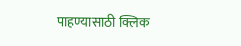पाहण्यासाठी क्लिक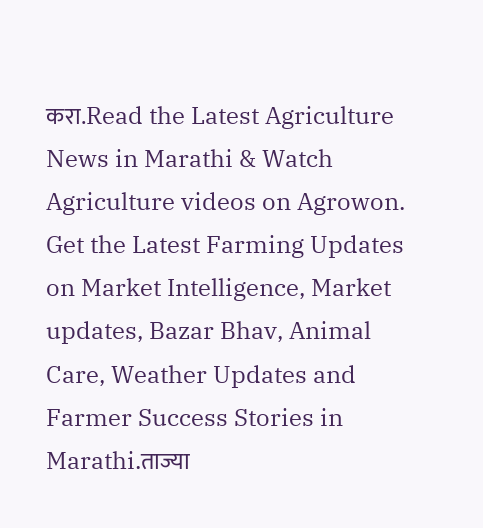करा.Read the Latest Agriculture News in Marathi & Watch Agriculture videos on Agrowon. Get the Latest Farming Updates on Market Intelligence, Market updates, Bazar Bhav, Animal Care, Weather Updates and Farmer Success Stories in Marathi.ताज्या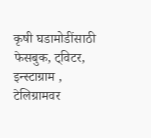कृषी घडामोडींसाठी फेसबुक, ट्विटर, इन्स्टाग्राम , टेलिग्रामवर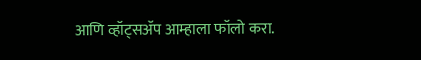आणि व्हॉट्सॲप आम्हाला फॉलो करा.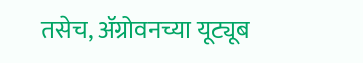तसेच, ॲग्रोवनच्या यूट्यूब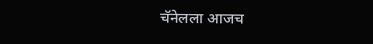चॅनेलला आजच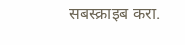सबस्क्राइब करा.